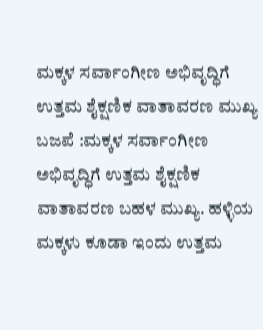ಮಕ್ಕಳ ಸರ್ವಾಂಗೀಣ ಅಭಿವೃದ್ಧಿಗೆ ಉತ್ತಮ ಶೈಕ್ಷಣಿಕ ವಾತಾವರಣ ಮುಖ್ಯ
ಬಜಪೆ :ಮಕ್ಕಳ ಸರ್ವಾಂಗೀಣ ಅಭಿವೃದ್ಧಿಗೆ ಉತ್ತಮ ಶೈಕ್ಷಣಿಕ ವಾತಾವರಣ ಬಹಳ ಮುಖ್ಯ. ಹಳ್ಳಿಯ ಮಕ್ಕಳು ಕೂಡಾ ಇಂದು ಉತ್ತಮ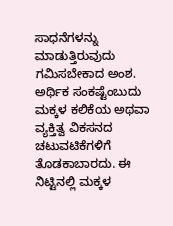ಸಾಧನೆಗಳನ್ನು ಮಾಡುತ್ತಿರುವುದು ಗಮಿಸಬೇಕಾದ ಅಂಶ. ಅರ್ಥಿಕ ಸಂಕಷ್ಟೆಂಬುದು ಮಕ್ಕಳ ಕಲಿಕೆಯ ಅಥವಾ ವ್ಯಕ್ತಿತ್ವ ವಿಕಸನದ ಚಟುವಟಿಕೆಗಳಿಗೆ ತೊಡಕಾಬಾರದು. ಈ ನಿಟ್ಟಿನಲ್ಲಿ ಮಕ್ಕಳ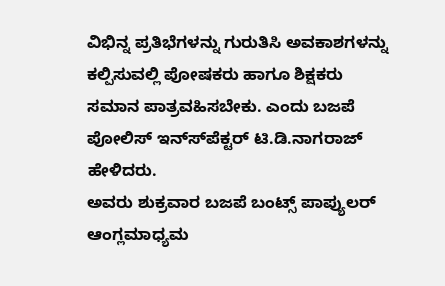ವಿಭಿನ್ನ ಪ್ರತಿಭೆಗಳನ್ನು ಗುರುತಿಸಿ ಅವಕಾಶಗಳನ್ನು ಕಲ್ಪಿಸುವಲ್ಲಿ ಪೋಷಕರು ಹಾಗೂ ಶಿಕ್ಷಕರು ಸಮಾನ ಪಾತ್ರವಹಿಸಬೇಕು. ಎಂದು ಬಜಪೆ ಪೋಲಿಸ್ ಇನ್ಸ್‍ಪೆಕ್ಟರ್ ಟಿ.ಡಿ.ನಾಗರಾಜ್ ಹೇಳಿದರು.
ಅವರು ಶುಕ್ರವಾರ ಬಜಪೆ ಬಂಟ್ಸ್ ಪಾಪ್ಯುಲರ್ ಆಂಗ್ಲಮಾಧ್ಯಮ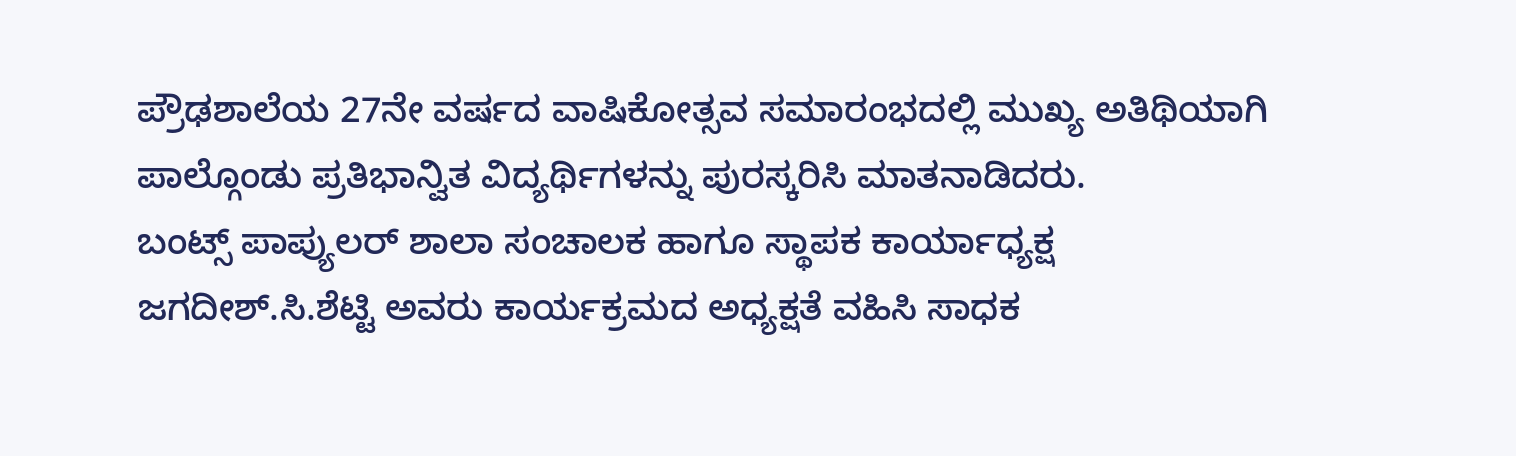ಪ್ರೌಢಶಾಲೆಯ 27ನೇ ವರ್ಷದ ವಾಷಿಕೋತ್ಸವ ಸಮಾರಂಭದಲ್ಲಿ ಮುಖ್ಯ ಅತಿಥಿಯಾಗಿ ಪಾಲ್ಗೊಂಡು ಪ್ರತಿಭಾನ್ವಿತ ವಿದ್ಯರ್ಥಿಗಳನ್ನು ಪುರಸ್ಕರಿಸಿ ಮಾತನಾಡಿದರು.
ಬಂಟ್ಸ್ ಪಾಪ್ಯುಲರ್ ಶಾಲಾ ಸಂಚಾಲಕ ಹಾಗೂ ಸ್ಥಾಪಕ ಕಾರ್ಯಾಧ್ಯಕ್ಷ ಜಗದೀಶ್.ಸಿ.ಶೆಟ್ಟಿ ಅವರು ಕಾರ್ಯಕ್ರಮದ ಅಧ್ಯಕ್ಷತೆ ವಹಿಸಿ ಸಾಧಕ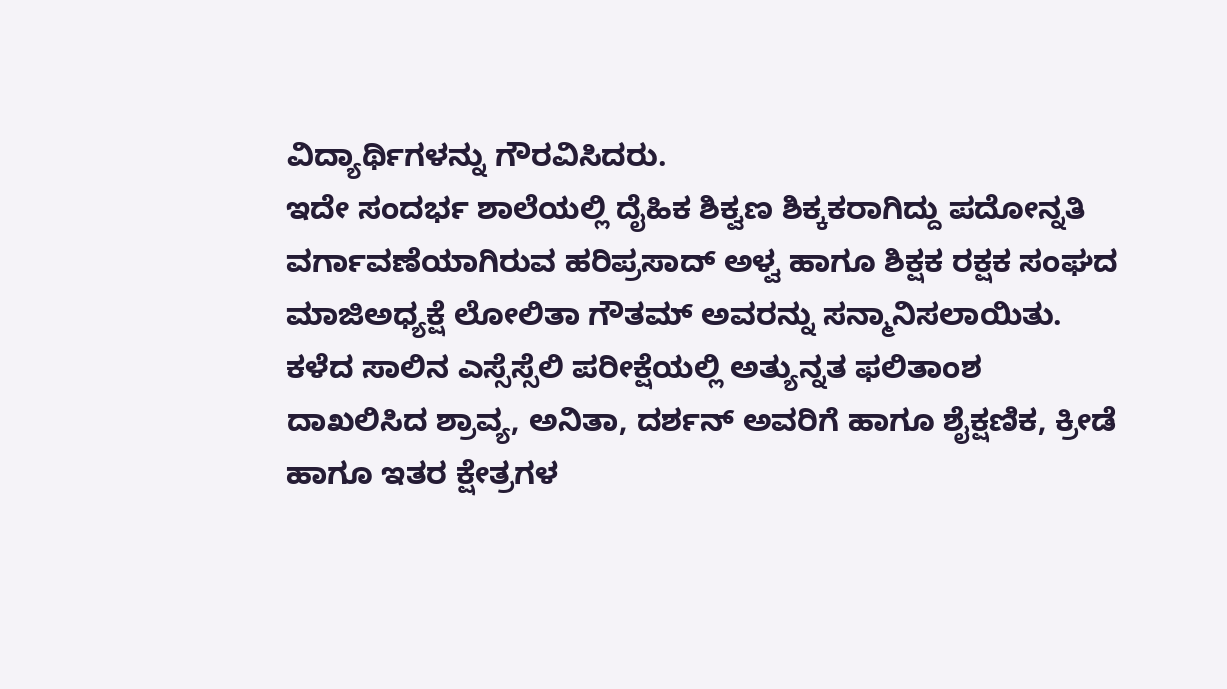ವಿದ್ಯಾರ್ಥಿಗಳನ್ನು ಗೌರವಿಸಿದರು.
ಇದೇ ಸಂದರ್ಭ ಶಾಲೆಯಲ್ಲಿ ದೈಹಿಕ ಶಿಕ್ವಣ ಶಿಕ್ಕಕರಾಗಿದ್ದು ಪದೋನ್ನತಿ ವರ್ಗಾವಣೆಯಾಗಿರುವ ಹರಿಪ್ರಸಾದ್ ಅಳ್ವ ಹಾಗೂ ಶಿಕ್ಷಕ ರಕ್ಷಕ ಸಂಘದ ಮಾಜಿಅಧ್ಯಕ್ಷೆ ಲೋಲಿತಾ ಗೌತಮ್ ಅವರನ್ನು ಸನ್ಮಾನಿಸಲಾಯಿತು.
ಕಳೆದ ಸಾಲಿನ ಎಸ್ಸೆಸ್ಸೆಲಿ ಪರೀಕ್ಷೆಯಲ್ಲಿ ಅತ್ಯುನ್ನತ ಫಲಿತಾಂಶ ದಾಖಲಿಸಿದ ಶ್ರಾವ್ಯ, ಅನಿತಾ, ದರ್ಶನ್ ಅವರಿಗೆ ಹಾಗೂ ಶೈಕ್ಷಣಿಕ, ಕ್ರೀಡೆ ಹಾಗೂ ಇತರ ಕ್ಷೇತ್ರಗಳ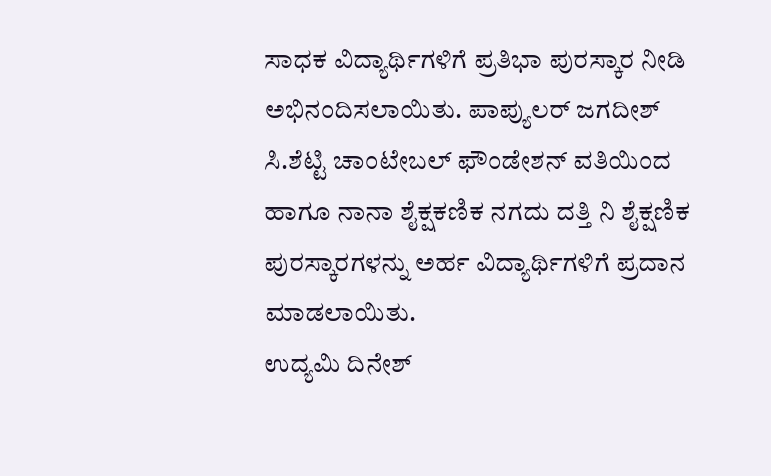ಸಾಧಕ ವಿದ್ಯಾರ್ಥಿಗಳಿಗೆ ಪ್ರತಿಭಾ ಪುರಸ್ಕಾರ ನೀಡಿ ಅಭಿನಂದಿಸಲಾಯಿತು. ಪಾಪ್ಯುಲರ್ ಜಗದೀಶ್ ಸಿ.ಶೆಟ್ಟಿ ಚಾಂಟೇಬಲ್ ಫೌಂಡೇಶನ್ ವತಿಯಿಂದ ಹಾಗೂ ನಾನಾ ಶೈಕ್ಷಕಣಿಕ ನಗದು ದತ್ತಿ ನಿ ಶೈಕ್ಷಣಿಕ ಪುರಸ್ಕಾರಗಳನ್ನು ಅರ್ಹ ವಿದ್ಯಾರ್ಥಿಗಳಿಗೆ ಪ್ರದಾನ ಮಾಡಲಾಯಿತು.
ಉದ್ಯಮಿ ದಿನೇಶ್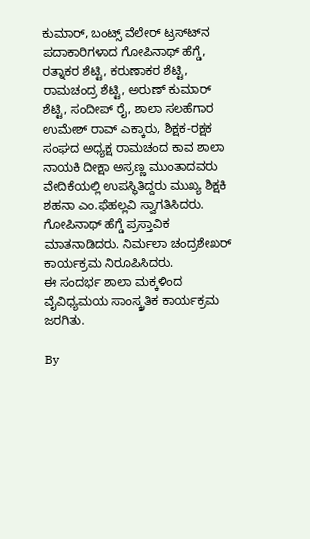ಕುಮಾರ್, ಬಂಟ್ಸ್ ವೆಲೇರ್ ಟ್ರಸ್ಟ್‍ನ ಪದಾಕಾರಿಗಳಾದ ಗೋಪಿನಾಥ್ ಹೆಗ್ಡೆ, ರತ್ನಾಕರ ಶೆಟ್ಟಿ, ಕರುಣಾಕರ ಶೆಟ್ಟಿ, ರಾಮಚಂದ್ರ ಶೆಟ್ಟಿ, ಅರುಣ್ ಕುಮಾರ್ ಶೆಟ್ಟಿ, ಸಂದೀಪ್ ರೈ, ಶಾಲಾ ಸಲಹೆಗಾರ ಉಮೇಶ್ ರಾವ್ ಎಕ್ಕಾರು, ಶಿಕ್ಷಕ-ರಕ್ಷಕ ಸಂಘದ ಅಧ್ಯಕ್ಷ ರಾಮಚಂದ ಕಾವ ಶಾಲಾ ನಾಯಕಿ ದೀಕ್ಷಾ ಅಸ್ರಣ್ಣ ಮುಂತಾದವರು ವೇದಿಕೆಯಲ್ಲಿ ಉಪಸ್ಥಿತಿದ್ದರು ಮುಖ್ಯ ಶಿಕ್ಷಕಿ ಶಹನಾ ಎಂ.ಫೆಹಲ್ಲವಿ ಸ್ವಾಗತಿಸಿದರು. ಗೋಪಿನಾಥ್ ಹೆಗ್ಡೆ ಪ್ರಸ್ತಾವಿಕ ಮಾತನಾಡಿದರು. ನಿರ್ಮಲಾ ಚಂದ್ರಶೇಖರ್ ಕಾರ್ಯಕ್ರಮ ನಿರೂಪಿಸಿದರು.
ಈ ಸಂದರ್ಭ ಶಾಲಾ ಮಕ್ಕಳಿಂದ ವೈವಿಧ್ಯಮಯ ಸಾಂಸ್ಕ್ರತಿಕ ಕಾರ್ಯಕ್ರಮ ಜರಗಿತು.

By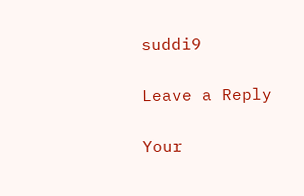suddi9

Leave a Reply

Your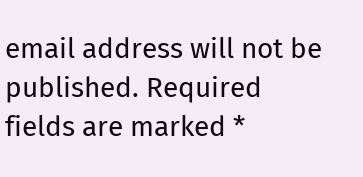email address will not be published. Required fields are marked *